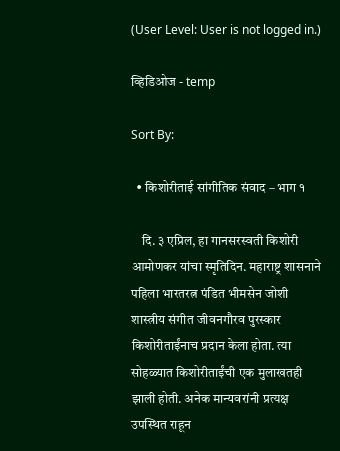(User Level: User is not logged in.)

व्हिडिओज - temp

Sort By:

  • किशोरीताई सांगीतिक संवाद – भाग १

    दि. ३ एप्रिल, हा गानसरस्वती किशोरी आमोणकर यांचा स्मृतिदिन. महाराष्ट्र शासनाने पहिला भारतरत्न पंडित भीमसेन जोशी शास्त्रीय संगीत जीवनगौरव पुरस्कार किशोरीताईंनाच प्रदान केला होता. त्या सोहळ्यात किशोरीताईंची एक मुलाखतही झाली होती. अनेक मान्यवरांनी प्रत्यक्ष उपस्थित राहून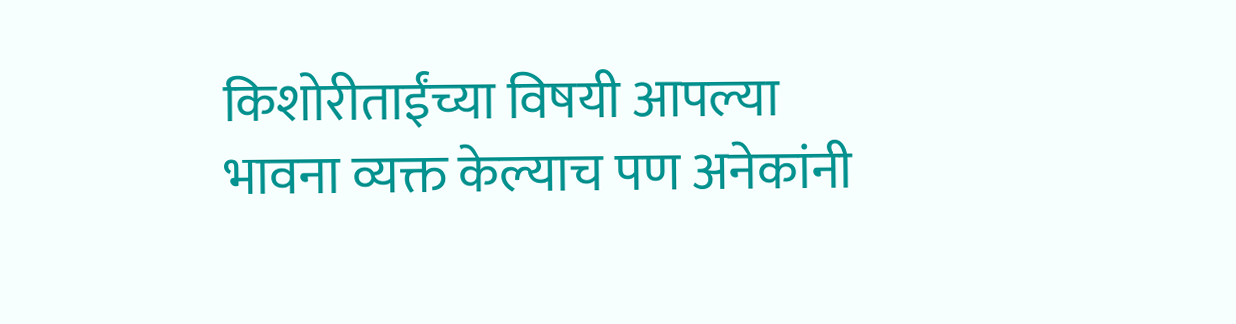किशोरीताईंच्या विषयी आपल्या भावना व्यक्त केल्याच पण अनेकांनी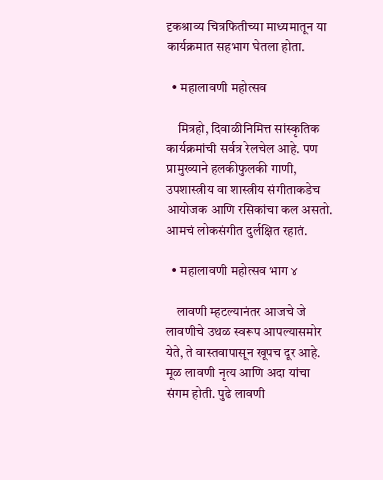दृकश्राव्य चित्रफितीच्या माध्यमातून या कार्यक्रमात सहभाग घेतला होता.

  • महालावणी महोत्सव

    मित्रहो, दिवाळीनिमित्त सांस्कृतिक कार्यक्रमांची सर्वत्र रेलचेल आहे. पण प्रामुख्याने हलकीफुलकी गाणी, उपशास्त्रीय वा शास्त्रीय संगीताकडेच आयोजक आणि रसिकांचा कल असतो. आमचं लोकसंगीत दुर्लक्षित रहातं.

  • महालावणी महोत्सव भाग ४

    लावणी म्हटल्यानंतर आजचे जे लावणीचे उथळ स्वरूप आपल्यासमोर येते, ते वास्तवापासून खूपच दूर आहे. मूळ लावणी नृत्य आणि अदा यांचा संगम होती. पुढे लावणी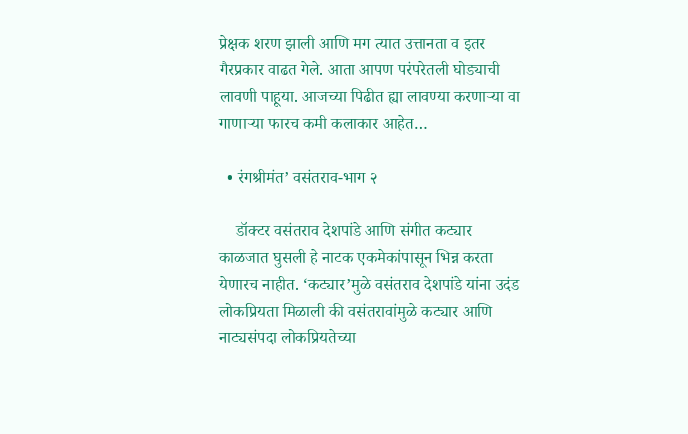प्रेक्षक शरण झाली आणि मग त्यात उत्तानता व इतर गैरप्रकार वाढत गेले. आता आपण परंपरेतली घोड्याची लावणी पाहूया. आजच्या पिढीत ह्या लावण्या करणाऱ्या वा गाणाऱ्या फारच कमी कलाकार आहेत…

  • रंगश्रीमंत’ वसंतराव-भाग २

    डॉक्टर वसंतराव देशपांडे आणि संगीत कट्यार काळजात घुसली हे नाटक एकमेकांपासून भिन्न करता येणारच नाहीत. ‘कट्यार’मुळे वसंतराव देशपांडे यांना उदंड लोकप्रियता मिळाली की वसंतरावांमुळे कट्यार आणि नाट्यसंपदा लोकप्रियतेच्या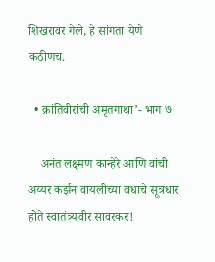शिखरावर गेले, हे सांगता येणे कठीणच.

  • क्रांतिवीरांची अमृतगाथा’- भाग ७

    अनंत लक्ष्मण कान्हेरे आणि वांची अय्यर कर्झन वायलीच्या वधाचे सूत्रधार होते स्वातंत्र्यवीर सावरकर!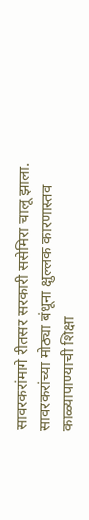सावरकरांमागे रीतसर सरकारी ससेमिरा चालू झाला. सावरकरांच्या मोठ्या बंधूना क्षुल्लक कारणास्तव काळ्यापाण्याची शिक्षा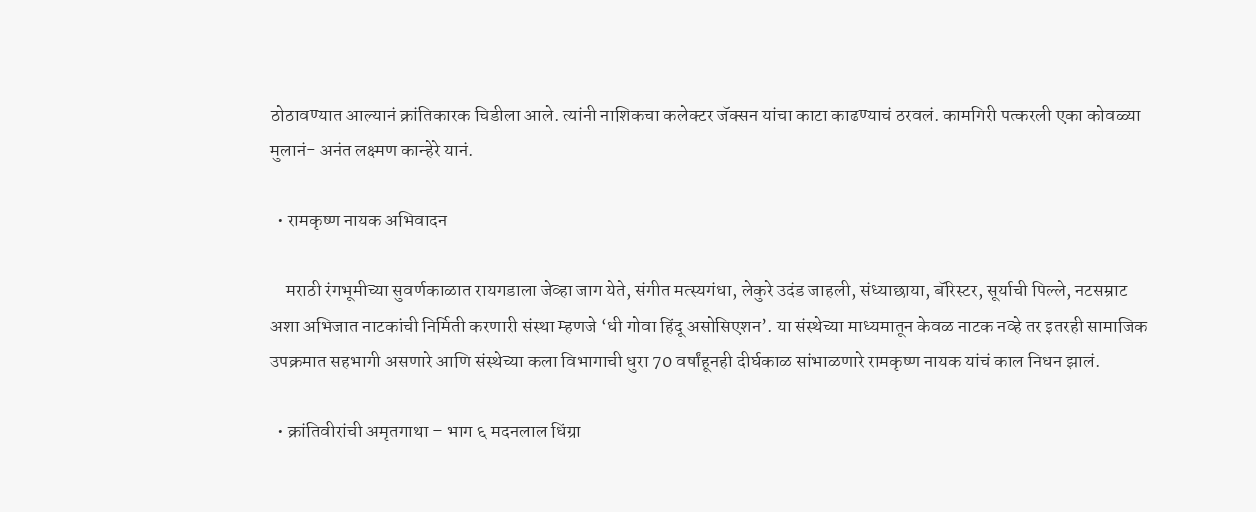ठोठावण्यात आल्यानं क्रांतिकारक चिडीला आले. त्यांनी नाशिकचा कलेक्टर जॅक्सन यांचा काटा काढण्याचं ठरवलं. कामगिरी पत्करली एका कोवळ्या मुलानं- अनंत लक्ष्मण कान्हेरे यानं.

  • रामकृष्ण नायक अभिवादन

    मराठी रंगभूमीच्या सुवर्णकाळात रायगडाला जेव्हा जाग येते, संगीत मत्स्यगंधा, लेकुरे उदंड जाहली, संध्याछाया, बॅरिस्टर, सूर्याची पिल्ले, नटसम्राट अशा अभिजात नाटकांची निर्मिती करणारी संस्था म्हणजे ‘धी गोवा हिंदू असोसिएशन’. या संस्थेच्या माध्यमातून केवळ नाटक नव्हे तर इतरही सामाजिक उपक्रमात सहभागी असणारे आणि संस्थेच्या कला विभागाची धुरा 70 वर्षांहूनही दीर्घकाळ सांभाळणारे रामकृष्ण नायक यांचं काल निधन झालं.

  • क्रांतिवीरांची अमृतगाथा – भाग ६ मदनलाल धिंग्रा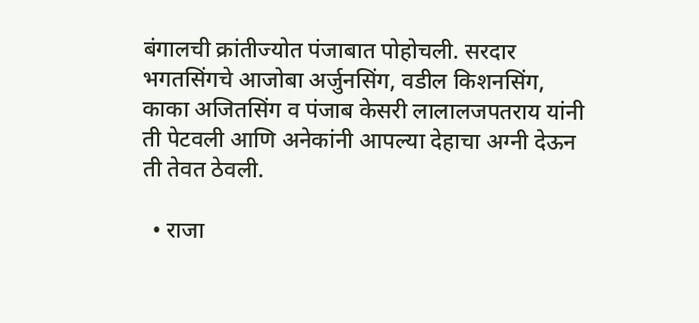बंगालची क्रांतीज्योत पंजाबात पोहोचली. सरदार भगतसिंगचे आजोबा अर्जुनसिंग, वडील किशनसिंग, काका अजितसिंग व पंजाब केसरी लालालजपतराय यांनी ती पेटवली आणि अनेकांनी आपल्या देहाचा अग्नी देऊन ती तेवत ठेवली.

  • राजा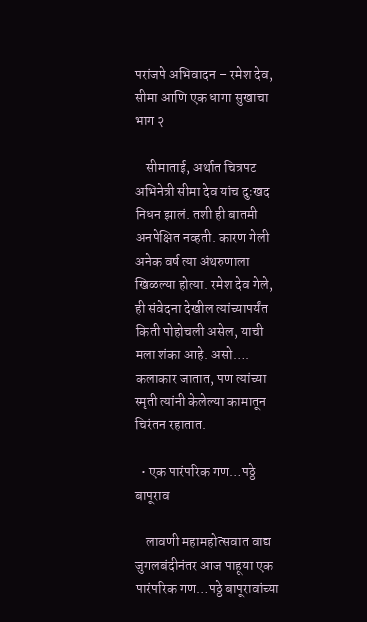परांजपे अभिवादन – रमेश देव, सीमा आणि एक धागा सुखाचा भाग २

    सीमाताई, अर्थात चित्रपट अभिनेत्री सीमा देव यांच दुःखद निधन झालं. तशी ही बातमी अनपेक्षित नव्हती. कारण गेली अनेक वर्ष त्या अंथरुणाला खिळल्या होत्या. रमेश देव गेले, ही संवेदना देखील त्यांच्यापर्यंत किती पोहोचली असेल, याची मला शंका आहे. असो…. कलाकार जातात, पण त्यांच्या स्मृती त्यांनी केलेल्या कामातून चिरंतन रहातात.

  • एक पारंपरिक गण…पठ्ठे बापूराव

    लावणी महामहोत्सवात वाद्य जुगलबंदीनंतर आज पाहूया एक पारंपरिक गण…पठ्ठे बापूरावांच्या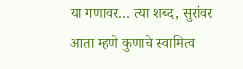या गणावर… त्या शब्द, सुरांवर आता म्हणे कुणाचे स्वामित्व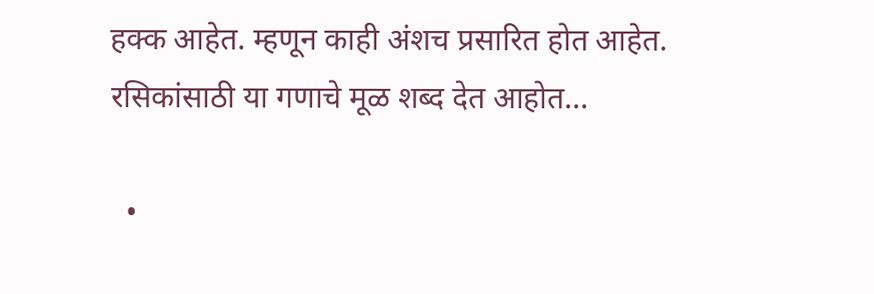हक्क आहेत. म्हणून काही अंशच प्रसारित होत आहेत. रसिकांसाठी या गणाचे मूळ शब्द देत आहोत…

  •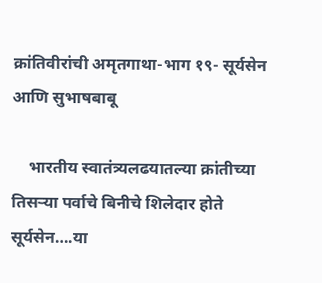क्रांतिवीरांची अमृतगाथा-भाग १९- सूर्यसेन आणि सुभाषबाबू

    भारतीय स्वातंत्र्यलढयातल्या क्रांतीच्या तिसऱ्या पर्वाचे बिनीचे शिलेदार होते सूर्यसेन….या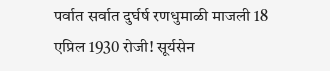पर्वात सर्वात दुर्घर्ष रणधुमाळी माजली 18 एप्रिल 1930 रोजी! सूर्यसेन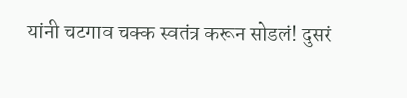यांनी चटगाव चक्क स्वतंत्र करून सोडलं! दुसरं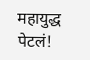महायुद्ध पेटलं!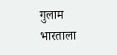गुलाम भारताला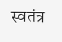स्वतंत्र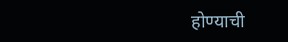होण्याची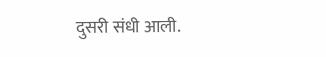दुसरी संधी आली.